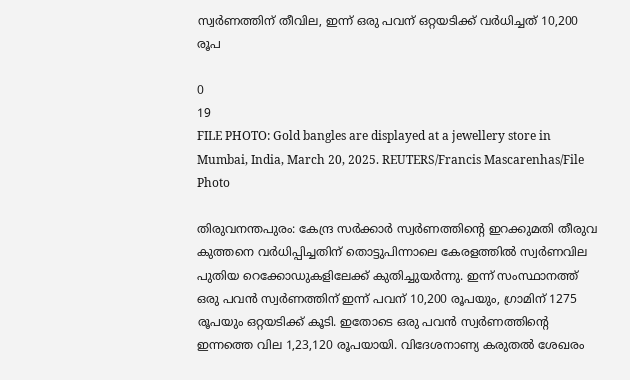സ്വര്‍ണത്തിന് തീവില, ഇന്ന് ഒരു പവന് ഒറ്റയടിക്ക് വര്‍ധിച്ചത് 10,200 രൂപ

0
19
FILE PHOTO: Gold bangles are displayed at a jewellery store in Mumbai, India, March 20, 2025. REUTERS/Francis Mascarenhas/File Photo

തിരുവനന്തപുരം: കേന്ദ്ര സർക്കാർ സ്വർണത്തിൻ്റെ ഇറക്കുമതി തീരുവ കുത്തനെ വർധിപ്പിച്ചതിന് തൊട്ടുപിന്നാലെ കേരളത്തിൽ സ്വർണവില പുതിയ റെക്കോഡുകളിലേക്ക് കുതിച്ചുയര്‍ന്നു. ഇന്ന് സംസ്ഥാനത്ത് ഒരു പവൻ സ്വര്‍ണത്തിന് ഇന്ന് പവന് 10,200 രൂപയും, ഗ്രാമിന് 1275 രൂപയും ഒറ്റയടിക്ക് കൂടി. ഇതോടെ ഒരു പവൻ സ്വര്‍ണത്തിൻ്റെ ഇന്നത്തെ വില 1,23,120 രൂപയായി. വിദേശനാണ്യ കരുതൽ ശേഖരം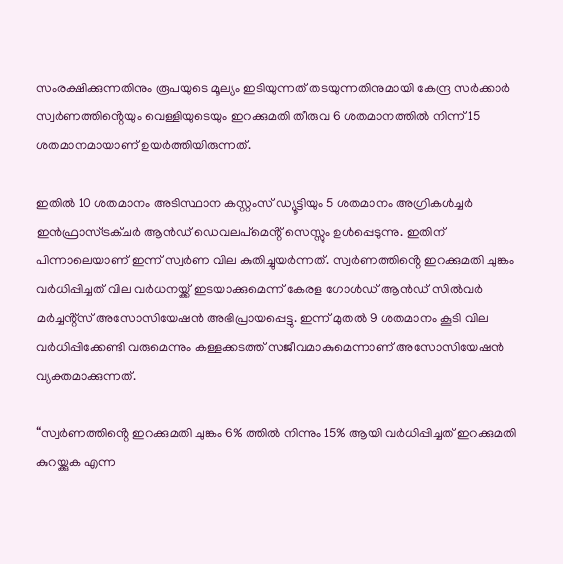സംരക്ഷിക്കുന്നതിനും രൂപയുടെ മൂല്യം ഇടിയുന്നത് തടയുന്നതിനുമായി കേന്ദ്ര സർക്കാർ സ്വർണത്തിൻ്റെയും വെള്ളിയുടെയും ഇറക്കുമതി തീരുവ 6 ശതമാനത്തിൽ നിന്ന് 15 ശതമാനമായാണ് ഉയർത്തിയിരുന്നത്.

ഇതിൽ 10 ശതമാനം അടിസ്ഥാന കസ്റ്റംസ് ഡ്യൂട്ടിയും 5 ശതമാനം അഗ്രികൾച്ചർ ഇൻഫ്രാസ്ട്രക്ചർ ആൻഡ് ഡെവലപ്‌മെൻ്റ് സെസ്സും ഉൾപ്പെടുന്നു. ഇതിന് പിന്നാലെയാണ് ഇന്ന് സ്വര്‍ണ വില കുതിച്ചുയര്‍ന്നത്. സ്വർണത്തിൻ്റെ ഇറക്കുമതി ചുങ്കം വർധിപ്പിച്ചത് വില വർധനയ്ക്ക് ഇടയാക്കുമെന്ന് കേരള ഗോൾഡ് ആൻഡ് സിൽവർ മർച്ചൻ്റ്സ് അസോസിയേഷൻ അഭിപ്രായപ്പെട്ടു. ഇന്ന് മുതൽ 9 ശതമാനം കൂടി വില വർധിപ്പിക്കേണ്ടി വരുമെന്നും കള്ളക്കടത്ത് സജീവമാകുമെന്നാണ് അസോസിയേഷൻ വ്യക്തമാക്കുന്നത്.

“സ്വർണത്തിൻ്റെ ഇറക്കുമതി ചുങ്കം 6% ത്തിൽ നിന്നും 15% ആയി വർധിപ്പിച്ചത് ഇറക്കുമതി കുറയ്ക്കുക എന്ന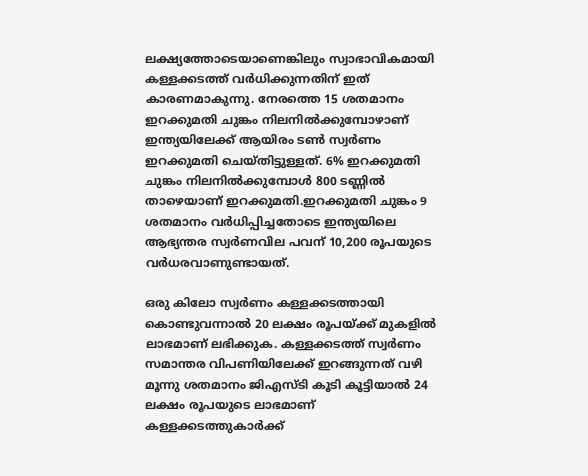ലക്ഷ്യത്തോടെയാണെങ്കിലും സ്വാഭാവികമായി കള്ളക്കടത്ത് വർധിക്കുന്നതിന് ഇത് കാരണമാകുന്നു. നേരത്തെ 15 ശതമാനം ഇറക്കുമതി ചുങ്കം നിലനിൽക്കുമ്പോഴാണ് ഇന്ത്യയിലേക്ക് ആയിരം ടൺ സ്വർണം ഇറക്കുമതി ചെയ്‌തിട്ടുള്ളത്. 6% ഇറക്കുമതി ചുങ്കം നിലനിൽക്കുമ്പോൾ 800 ടണ്ണിൽ താഴെയാണ് ഇറക്കുമതി.ഇറക്കുമതി ചുങ്കം 9 ശതമാനം വർധിപ്പിച്ചതോടെ ഇന്ത്യയിലെ ആഭ്യന്തര സ്വർണവില പവന് 10,200 രൂപയുടെ വർധരവാണുണ്ടായത്.

ഒരു കിലോ സ്വർണം കള്ളക്കടത്തായി കൊണ്ടുവന്നാൽ 20 ലക്ഷം രൂപയ്ക്ക് മുകളിൽ ലാഭമാണ് ലഭിക്കുക. കള്ളക്കടത്ത് സ്വർണം സമാന്തര വിപണിയിലേക്ക് ഇറങ്ങുന്നത് വഴി മൂന്നു ശതമാനം ജിഎസ്ടി കൂടി കൂട്ടിയാൽ 24 ലക്ഷം രൂപയുടെ ലാഭമാണ് കള്ളക്കടത്തുകാർക്ക്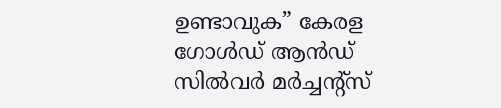ഉണ്ടാവുക” കേരള ഗോൾഡ് ആൻഡ് സിൽവർ മർച്ചൻ്റ്സ്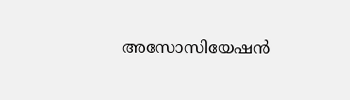അസോസിയേഷൻ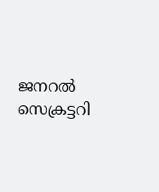ജനറൽ സെക്രട്ടറി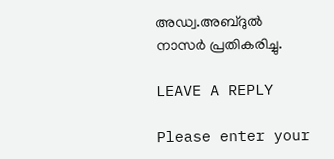അഡ്വ.അബ്ദുൽ നാസർ പ്രതികരിച്ചു.

LEAVE A REPLY

Please enter your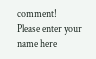comment!
Please enter your name here